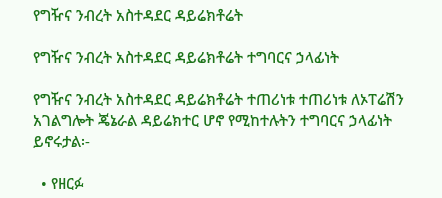የግዥና ንብረት አስተዳደር ዳይሬክቶሬት

የግዥና ንብረት አስተዳደር ዳይሬክቶሬት ተግባርና ኃላፊነት

የግዥና ንብረት አስተዳደር ዳይሬክቶሬት ተጠሪነቱ ተጠሪነቱ ለኦፐሬሽን አገልግሎት ጄኔራል ዳይሬክተር ሆኖ የሚከተሉትን ተግባርና ኃላፊነት ይኖሩታል፡-

  • የዘርፉ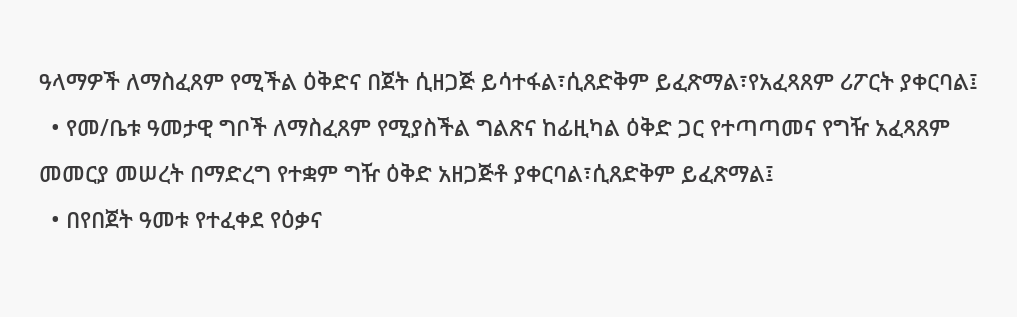ዓላማዎች ለማስፈጸም የሚችል ዕቅድና በጀት ሲዘጋጅ ይሳተፋል፣ሲጸድቅም ይፈጽማል፣የአፈጻጸም ሪፖርት ያቀርባል፤
  • የመ/ቤቱ ዓመታዊ ግቦች ለማስፈጸም የሚያስችል ግልጽና ከፊዚካል ዕቅድ ጋር የተጣጣመና የግዥ አፈጻጸም መመርያ መሠረት በማድረግ የተቋም ግዥ ዕቅድ አዘጋጅቶ ያቀርባል፣ሲጸድቅም ይፈጽማል፤
  • በየበጀት ዓመቱ የተፈቀደ የዕቃና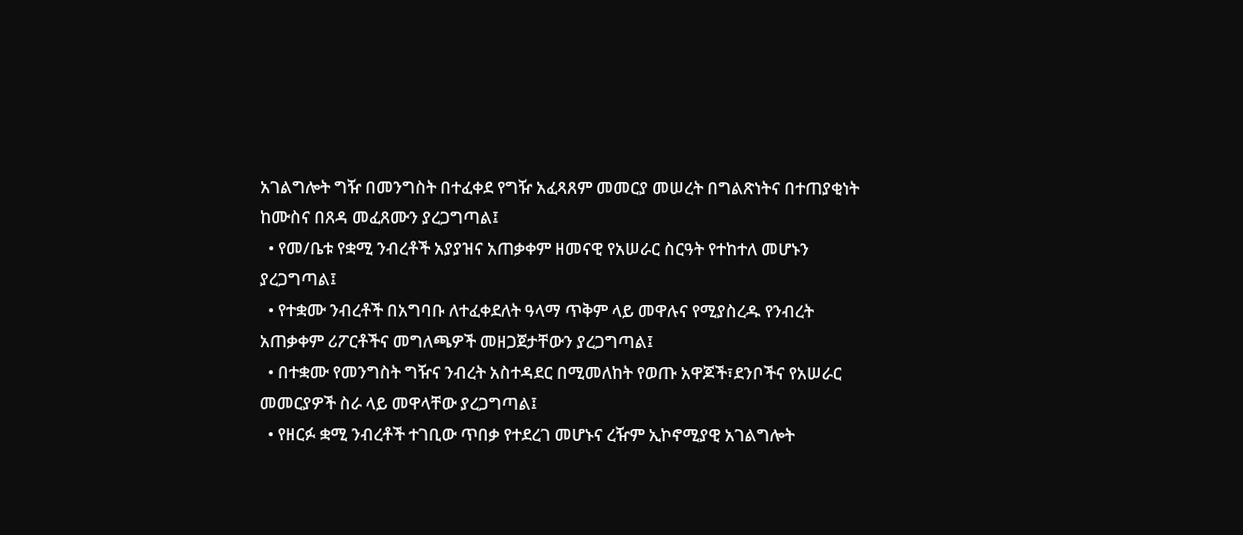አገልግሎት ግዥ በመንግስት በተፈቀደ የግዥ አፈጻጸም መመርያ መሠረት በግልጽነትና በተጠያቂነት ከሙስና በጸዳ መፈጸሙን ያረጋግጣል፤
  • የመ/ቤቱ የቋሚ ንብረቶች አያያዝና አጠቃቀም ዘመናዊ የአሠራር ስርዓት የተከተለ መሆኑን ያረጋግጣል፤
  • የተቋሙ ንብረቶች በአግባቡ ለተፈቀደለት ዓላማ ጥቅም ላይ መዋሉና የሚያስረዱ የንብረት አጠቃቀም ሪፖርቶችና መግለጫዎች መዘጋጀታቸውን ያረጋግጣል፤
  • በተቋሙ የመንግስት ግዥና ንብረት አስተዳደር በሚመለከት የወጡ አዋጆች፣ደንቦችና የአሠራር መመርያዎች ስራ ላይ መዋላቸው ያረጋግጣል፤
  • የዘርፉ ቋሚ ንብረቶች ተገቢው ጥበቃ የተደረገ መሆኑና ረዥም ኢኮኖሚያዊ አገልግሎት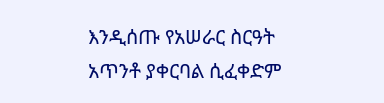እንዲሰጡ የአሠራር ስርዓት አጥንቶ ያቀርባል ሲፈቀድም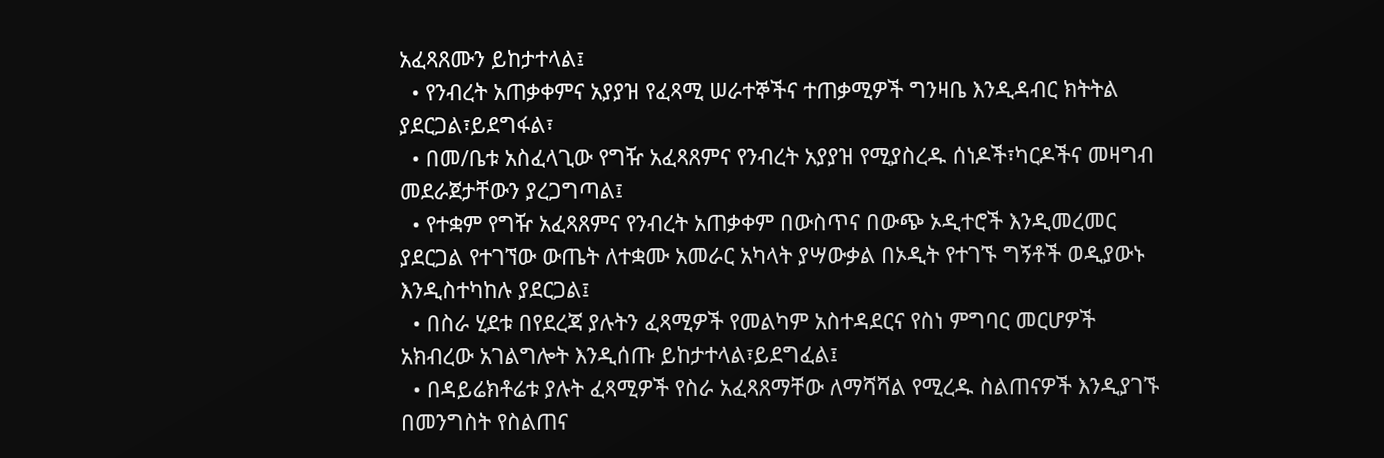አፈጻጸሙን ይከታተላል፤
  • የንብረት አጠቃቀምና አያያዝ የፈጻሚ ሠራተኞችና ተጠቃሚዎች ግንዛቤ እንዲዳብር ክትትል ያደርጋል፣ይደግፋል፣
  • በመ/ቤቱ አስፈላጊው የግዥ አፈጻጸምና የንብረት አያያዝ የሚያስረዱ ሰነዶች፣ካርዶችና መዛግብ መደራጀታቸውን ያረጋግጣል፤
  • የተቋም የግዥ አፈጻጸምና የንብረት አጠቃቀም በውስጥና በውጭ ኦዲተሮች እንዲመረመር ያደርጋል የተገኘው ውጤት ለተቋሙ አመራር አካላት ያሣውቃል በኦዲት የተገኙ ግኝቶች ወዲያውኑ እንዲስተካከሉ ያደርጋል፤
  • በስራ ሂደቱ በየደረጃ ያሉትን ፈጻሚዎች የመልካም አስተዳደርና የስነ ምግባር መርሆዎች አክብረው አገልግሎት እንዲሰጡ ይከታተላል፣ይደግፈል፤
  • በዳይሬክቶሬቱ ያሉት ፈጻሚዎች የስራ አፈጻጸማቸው ለማሻሻል የሚረዱ ስልጠናዎች እንዲያገኙ በመንግስት የስልጠና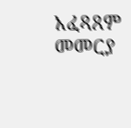አፈጻጸም መመርያ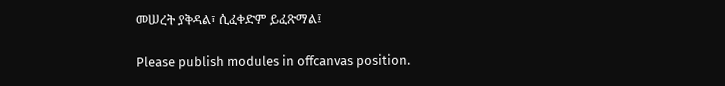መሠረት ያቅዳል፣ ሲፈቀድም ይፈጽማል፤

Please publish modules in offcanvas position.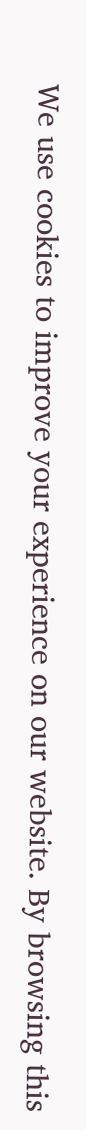We use cookies to improve your experience on our website. By browsing this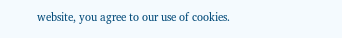website, you agree to our use of cookies.